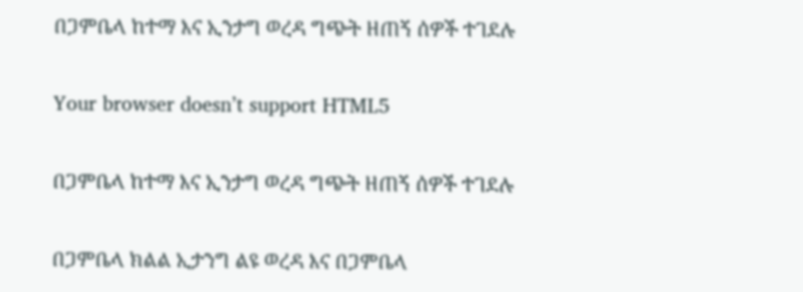በጋምቤላ ከተማ እና ኢንታግ ወረዳ ግጭት ዘጠኝ ሰዎች ተገደሉ

Your browser doesn’t support HTML5

በጋምቤላ ከተማ እና ኢንታግ ወረዳ ግጭት ዘጠኝ ሰዎች ተገደሉ

በጋምቤላ ክልል ኢታንግ ልዩ ወረዳ እና በጋምቤላ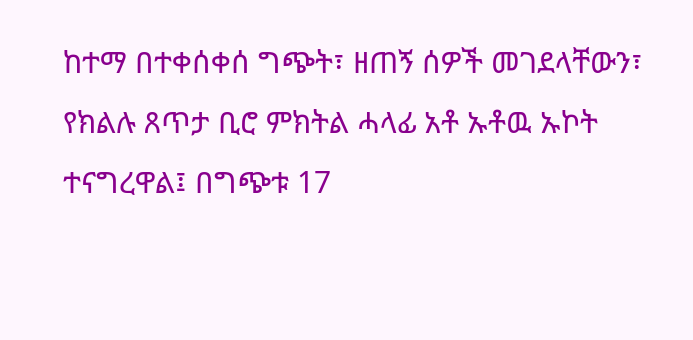ከተማ በተቀሰቀሰ ግጭት፣ ዘጠኝ ሰዎች መገደላቸውን፣ የክልሉ ጸጥታ ቢሮ ምክትል ሓላፊ አቶ ኡቶዉ ኡኮት ተናግረዋል፤ በግጭቱ 17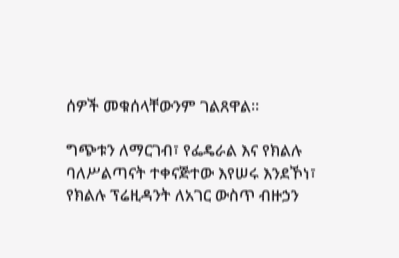ሰዎች መቁሰላቸውንም ገልጸዋል።

ግጭቱን ለማርገብ፣ የፌዴራል እና የክልሉ ባለሥልጣናት ተቀናጅተው እየሠሩ እንደኾነ፣ የክልሉ ፕሬዚዳንት ለአገር ውስጥ ብዙኃን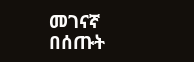መገናኛ በሰጡት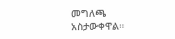መግለጫ አስታውቀዋል።